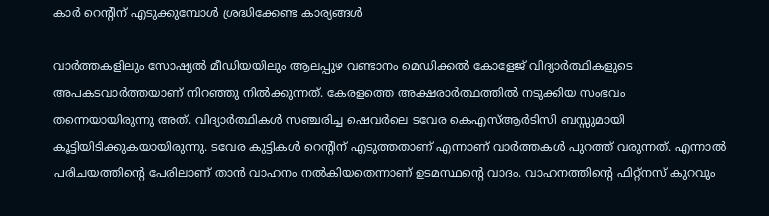കാര്‍ റെൻ്റിന് എടുക്കുമ്പോള്‍ ശ്രദ്ധിക്കേണ്ട കാര്യങ്ങള്‍

വാർത്തകളിലും സോഷ്യല്‍ മീഡിയയിലും ആലപ്പുഴ വണ്ടാനം മെഡിക്കല്‍ കോളേജ് വിദ്യാർത്ഥികളുടെ അപകടവാർത്തയാണ് നിറഞ്ഞു നില്‍ക്കുന്നത്. കേരളത്തെ അക്ഷരാർത്ഥത്തില്‍ നടുക്കിയ സംഭവം തന്നെയായിരുന്നു അത്. വിദ്യാർത്ഥികള്‍ സഞ്ചരിച്ച ഷെവർലെ ടവേര കെഎസ്‌ആർടിസി ബസ്സുമായി കൂട്ടിയിടിക്കുകയായിരുന്നു. ടവേര കുട്ടികള്‍ റെൻ്റിന് എടുത്തതാണ് എന്നാണ് വാർത്തകള്‍ പുറത്ത് വരുന്നത്. എന്നാല്‍ പരിചയത്തിൻ്റെ പേരിലാണ് താൻ വാഹനം നല്‍കിയതെന്നാണ് ഉടമസ്ഥൻ്റെ വാദം. വാഹനത്തിൻ്റെ ഫിറ്റ്നസ് കുറവും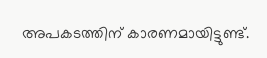അപകടത്തിന് കാരണമായിട്ടുണ്ട്.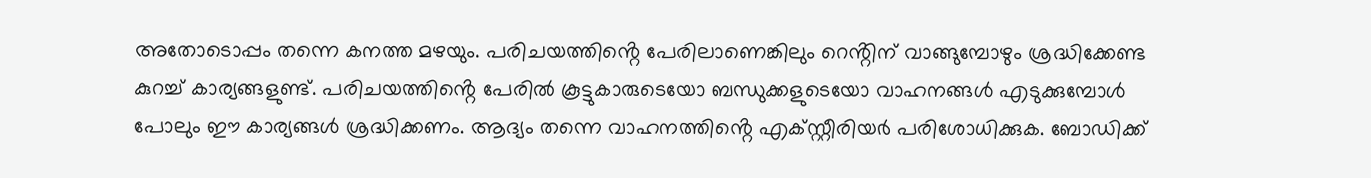അതോടൊപ്പം തന്നെ കനത്ത മഴയും. പരിചയത്തിൻ്റെ പേരിലാണെങ്കിലും റെൻ്റിന് വാങ്ങുമ്പോഴും ശ്രദ്ധിക്കേണ്ട കുറച്ച്‌ കാര്യങ്ങളുണ്ട്. പരിചയത്തിൻ്റെ പേരില്‍ കൂട്ടുകാരുടെയോ ബന്ധുക്കളുടെയോ വാഹനങ്ങള്‍ എടുക്കുമ്പോള്‍ പോലും ഈ കാര്യങ്ങള്‍ ശ്രദ്ധിക്കണം. ആദ്യം തന്നെ വാഹനത്തിൻ്റെ എക്സ്റ്റീരിയർ പരിശോധിക്കുക. ബോഡിക്ക്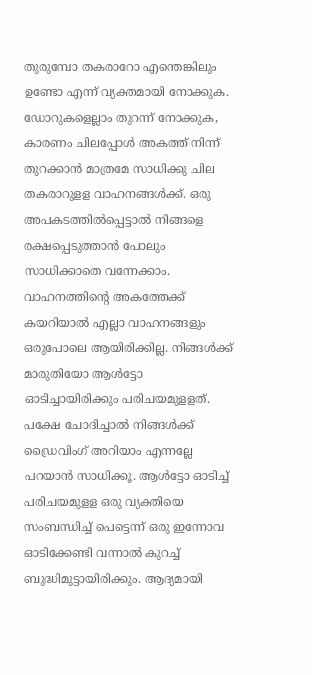തുരുമ്പോ തകരാറോ എന്തെങ്കിലും ഉണ്ടോ എന്ന് വ്യക്തമായി നോക്കുക. ഡോറുകളെല്ലാം തുറന്ന് നോക്കുക, കാരണം ചിലപ്പോള്‍ അകത്ത് നിന്ന് തുറക്കാൻ മാത്രമേ സാധിക്കു ചില തകരാറുളള വാഹനങ്ങള്‍ക്ക്. ഒരു അപകടത്തില്‍പ്പെട്ടാല്‍ നിങ്ങളെ രക്ഷപ്പെടുത്താൻ പോലും സാധിക്കാതെ വന്നേക്കാം. വാഹനത്തിൻ്റെ അകത്തേക്ക് കയറിയാല്‍ എല്ലാ വാഹനങ്ങളും ഒരുപോലെ ആയിരിക്കില്ല. നിങ്ങള്‍ക്ക് മാരുതിയോ ആള്‍ട്ടോ ഓടിച്ചായിരിക്കും പരിചയമുളളത്. പക്ഷേ ചോദിച്ചാല്‍ നിങ്ങള്‍ക്ക് ഡ്രൈവിംഗ് അറിയാം എന്നല്ലേ പറയാൻ സാധിക്കൂ. ആള്‍ട്ടോ ഓടിച്ച്‌ പരിചയമുളള ഒരു വ്യക്തിയെ സംബന്ധിച്ച്‌ പെട്ടെന്ന് ഒരു ഇന്നോവ ഓടിക്കേണ്ടി വന്നാല്‍ കുറച്ച്‌ ബുദ്ധിമുട്ടായിരിക്കും. ആദ്യമായി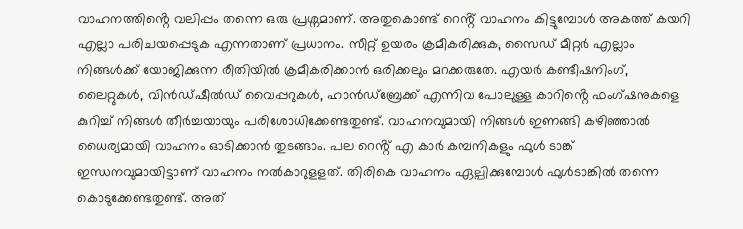വാഹനത്തിൻ്റെ വലിപ്പം തന്നെ ഒരു പ്രശ്നമാണ്. അതുകൊണ്ട് റെൻ്റ് വാഹനം കിട്ടുമ്പോള്‍ അകത്ത് കയറി എല്ലാ പരിചയപ്പെടുക എന്നതാണ് പ്രധാനം. സീറ്റ് ഉയരം ക്രമീകരിക്കുക, സൈഡ് മീറ്റർ എല്ലാം നിങ്ങള്‍ക്ക് യോജിക്കുന്ന രീതിയില്‍ ക്രമീകരിക്കാൻ ഒരിക്കലും മറക്കരുതേ. എയർ കണ്ടീഷനിംഗ്, ലൈറ്റുകള്‍, വിൻഡ്‌ഷീല്‍ഡ് വൈപ്പറുകള്‍, ഹാൻഡ്‌ബ്രേക്ക് എന്നിവ പോലുള്ള കാറിൻ്റെ ഫംഗ്ഷനുകളെ കുറിച്ച്‌ നിങ്ങള്‍ തീർച്ചയായും പരിശോധിക്കേണ്ടതുണ്ട്. വാഹനവുമായി നിങ്ങള്‍ ഇണങ്ങി കഴിഞ്ഞാല്‍ ധൈര്യമായി വാഹനം ഓടിക്കാൻ തുടങ്ങാം. പല റെൻ്റ് എ കാർ കമ്പനികളും ഫുള്‍ ടാങ്ക് ഇന്ധനവുമായിട്ടാണ് വാഹനം നല്‍കാറുളളത്. തിരികെ വാഹനം ഏല്പിക്കുമ്പോള്‍ ഫുള്‍ടാങ്കില്‍ തന്നെ കൊടുക്കേണ്ടതുണ്ട്. അത്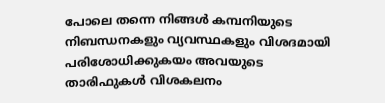പോലെ തന്നെ നിങ്ങള്‍ കമ്പനിയുടെ നിബന്ധനകളും വ്യവസ്ഥകളും വിശദമായി പരിശോധിക്കുകയം അവയുടെ താരിഫുകള്‍ വിശകലനം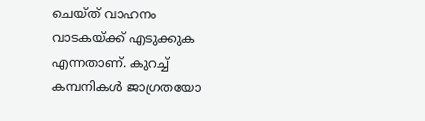ചെയ്ത് വാഹനം വാടകയ്ക്ക് എടുക്കുക എന്നതാണ്. കുറച്ച്‌ കമ്പനികള്‍ ജാഗ്രതയോ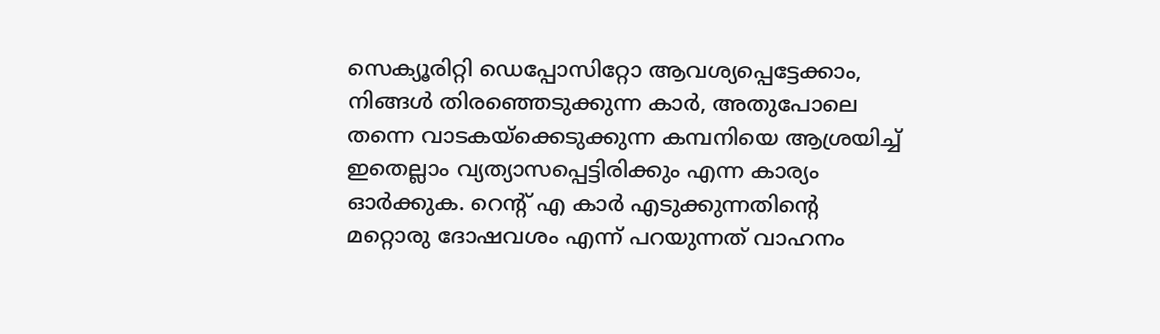സെക്യൂരിറ്റി ഡെപ്പോസിറ്റോ ആവശ്യപ്പെട്ടേക്കാം, നിങ്ങള്‍ തിരഞ്ഞെടുക്കുന്ന കാർ, അതുപോലെ തന്നെ വാടകയ്‌ക്കെടുക്കുന്ന കമ്പനിയെ ആശ്രയിച്ച്‌ ഇതെല്ലാം വ്യത്യാസപ്പെട്ടിരിക്കും എന്ന കാര്യം ഓർക്കുക. റെൻ്റ് എ കാർ എടുക്കുന്നതിൻ്റെ മറ്റൊരു ദോഷവശം എന്ന് പറയുന്നത് വാഹനം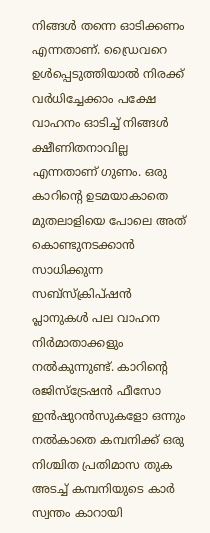നിങ്ങള്‍ തന്നെ ഓടിക്കണം എന്നതാണ്. ഡ്രൈവറെ ഉള്‍പ്പെടുത്തിയാല്‍ നിരക്ക് വർധിച്ചേക്കാം പക്ഷേ വാഹനം ഓടിച്ച്‌ നിങ്ങള്‍ ക്ഷീണിതനാവില്ല എന്നതാണ് ഗുണം. ഒരു കാറിന്റെ ഉടമയാകാതെ മുതലാളിയെ പോലെ അത് കൊണ്ടുനടക്കാന്‍ സാധിക്കുന്ന സബ്‌സ്‌ക്രിപ്ഷന്‍ പ്ലാനുകള്‍ പല വാഹന നിർമാതാക്കളും നല്‍കുന്നുണ്ട്. കാറിന്റെ രജിസ്‌ട്രേഷന്‍ ഫീസോ ഇന്‍ഷുറന്‍സുകളോ ഒന്നും നല്‍കാതെ കമ്പനിക്ക് ഒരു നിശ്ചിത പ്രതിമാസ തുക അടച്ച്‌ കമ്പനിയുടെ കാര്‍ സ്വന്തം കാറായി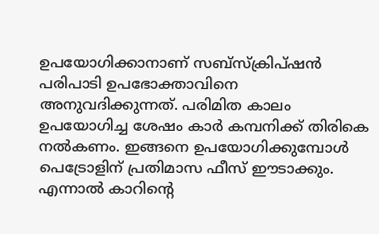ഉപയോഗിക്കാനാണ് സബ്‌സ്‌ക്രിപ്ഷന്‍ പരിപാടി ഉപഭോക്താവിനെ അനുവദിക്കുന്നത്. പരിമിത കാലം ഉപയോഗിച്ച ശേഷം കാര്‍ കമ്പനിക്ക് തിരികെ നല്‍കണം. ഇങ്ങനെ ഉപയോഗിക്കുമ്പോള്‍ പെട്രോളിന് പ്രതിമാസ ഫീസ് ഈടാക്കും. എന്നാല്‍ കാറിന്റെ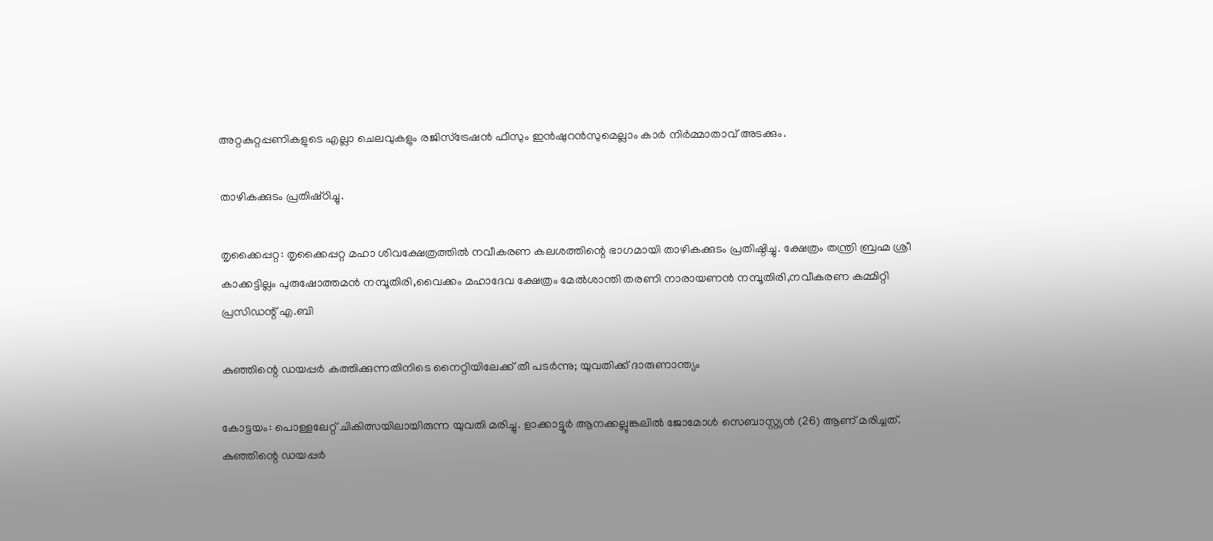അറ്റകുറ്റപ്പണികളുടെ എല്ലാ ചെലവുകളും രജിസ്‌ട്രേഷന്‍ ഫീസും ഇന്‍ഷുറന്‍സുമെല്ലാം കാര്‍ നിര്‍മ്മാതാവ് അടക്കും.

താഴികക്കുടം പ്രതിഷ്‌ഠിച്ചു.

തൃക്കൈപ്പറ്റ: തൃക്കൈപ്പറ്റ മഹാ ശിവക്ഷേത്രത്തിൽ നവീകരണ കലശത്തിന്റെ ഭാഗമായി താഴികക്കുടം പ്രതിഷ്ഠിച്ചു. ക്ഷേത്രം തന്ത്രി ബ്രഹ്മ ശ്രീ കാക്കട്ടില്ലം പുരുഷോത്തമൻ നമ്പൂതിരി,വൈക്കം മഹാദേവ ക്ഷേത്രം മേൽശാന്തി തരണി നാരായണൻ നമ്പൂതിരി,നവീകരണ കമ്മിറ്റി പ്രസിഡന്റ്‌ എ.ബി

കുഞ്ഞിന്റെ ഡയപ്പർ കത്തിക്കുന്നതിനിടെ നൈറ്റിയിലേക്ക് തീ പടർന്നു; യുവതിക്ക് ദാരുണാന്ത്യം

കോട്ടയം: പൊള്ളലേറ്റ് ചികിത്സയിലായിരുന്ന യുവതി മരിച്ചു. ളാക്കാട്ടൂര്‍ ആനക്കല്ലുങ്കലില്‍ ജോമോള്‍ സെബാസ്റ്റ്യന്‍ (26) ആണ് മരിച്ചത്. കുഞ്ഞിന്റെ ഡയപ്പര്‍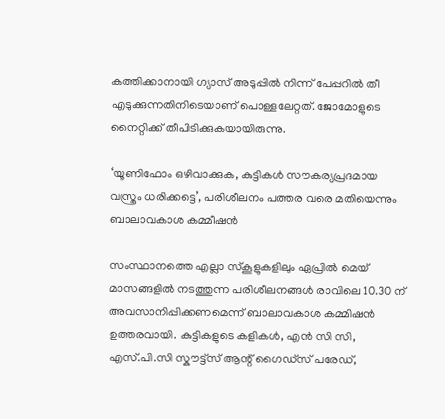കത്തിക്കാനായി ഗ്യാസ് അടുപ്പില്‍ നിന്ന് പേപ്പറില്‍ തീ എടുക്കുന്നതിനിടെയാണ് പൊള്ളലേറ്റത്. ജോമോളുടെ നൈറ്റിക്ക് തീപിടിക്കുകയായിരുന്നു.

‘യൂണിഫോം ഒഴിവാക്കുക, കുട്ടികൾ സൗകര്യപ്രദമായ വസ്ത്രം ധരിക്കട്ടെ’, പരിശീലനം പത്തര വരെ മതിയെന്നും ബാലാവകാശ കമ്മീഷൻ

സംസ്ഥാനത്തെ എല്ലാ സ്കൂളുകളിലും ഏപ്രിൽ മെയ് മാസങ്ങളിൽ നടത്തുന്ന പരിശീലനങ്ങൾ രാവിലെ 10.30 ന് അവസാനിപ്പിക്കണമെന്ന് ബാലാവകാശ കമ്മിഷൻ ഉത്തരവായി. കുട്ടികളുടെ കളികൾ, എൻ സി സി, എസ്.പി.സി സ്കൗട്ട്സ് ആന്റ് ഗൈഡ്സ് പരേഡ്,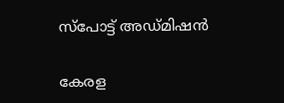സ്‌പോട്ട് അഡ്മിഷന്‍

കേരള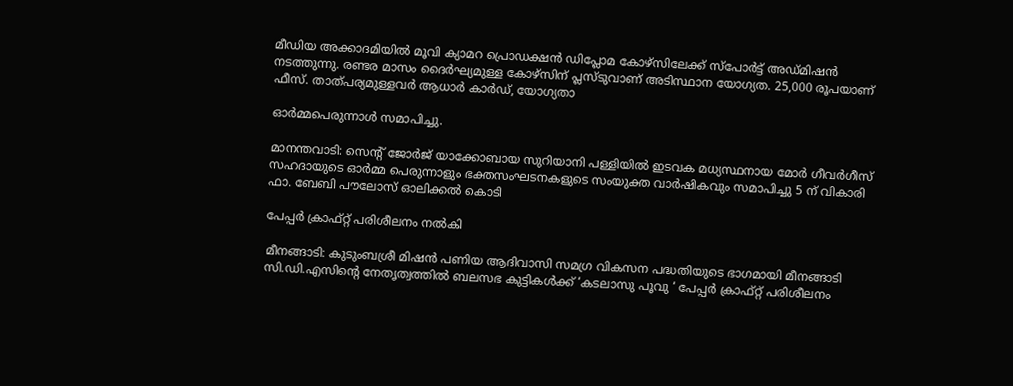മീഡിയ അക്കാദമിയില്‍ മൂവി ക്യാമറ പ്രൊഡക്ഷന്‍ ഡിപ്ലോമ കോഴ്‌സിലേക്ക് സ്‌പോര്‍ട്ട് അഡ്മിഷന്‍ നടത്തുന്നു. രണ്ടര മാസം ദൈര്‍ഘ്യമുള്ള കോഴ്‌സിന് പ്ലസ്ടുവാണ് അടിസ്ഥാന യോഗ്യത. 25,000 രൂപയാണ് ഫീസ്. താത്പര്യമുള്ളവര്‍ ആധാര്‍ കാര്‍ഡ്, യോഗ്യതാ

ഓർമ്മപെരുന്നാൾ സമാപിച്ചു.

മാനന്തവാടി: സെൻ്റ് ജോർജ് യാക്കോബായ സുറിയാനി പള്ളിയിൽ ഇടവക മധ്യസ്ഥനായ മോർ ഗീവർഗീസ് സഹദായുടെ ഓർമ്മ പെരുന്നാളും ഭക്തസംഘടനകളുടെ സംയുക്ത വാർഷികവും സമാപിച്ചു 5 ന് വികാരി ഫാ. ബേബി പൗലോസ് ഓലിക്കൽ കൊടി

പേപ്പർ ക്രാഫ്റ്റ് പരിശീലനം നൽകി

മീനങ്ങാടി: കുടുംബശ്രീ മിഷൻ പണിയ ആദിവാസി സമഗ്ര വികസന പദ്ധതിയുടെ ഭാഗമായി മീനങ്ങാടി സി.ഡി.എസിൻ്റെ നേതൃത്വത്തിൽ ബലസഭ കുട്ടികൾക്ക് ‘കടലാസു പൂവു ‘ പേപ്പർ ക്രാഫ്റ്റ് പരിശീലനം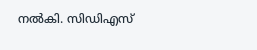നൽകി. സിഡിഎസ്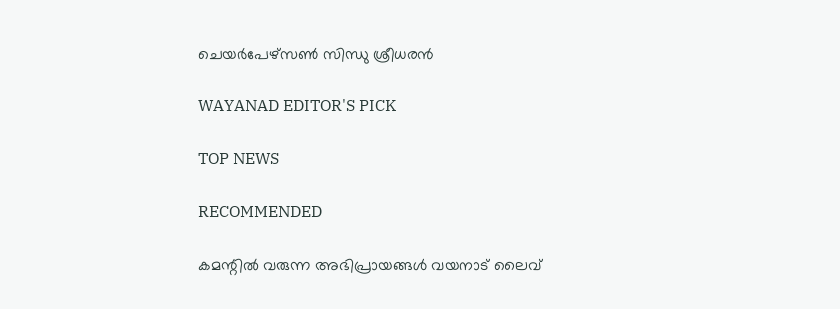ചെയർപേഴ്സൺ സിന്ധു ശ്രീധരൻ

WAYANAD EDITOR'S PICK

TOP NEWS

RECOMMENDED

കമന്റിൽ വരുന്ന അഭിപ്രായങ്ങൾ വയനാട് ലൈവ്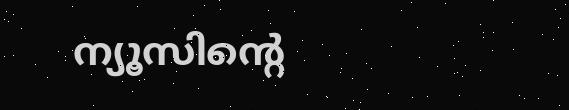ന്യൂസിന്റെ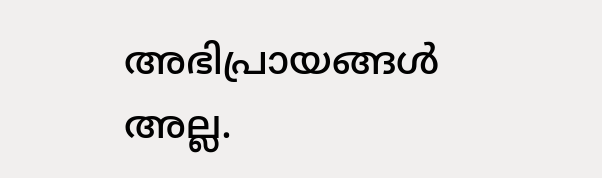അഭിപ്രായങ്ങൾ അല്ല.